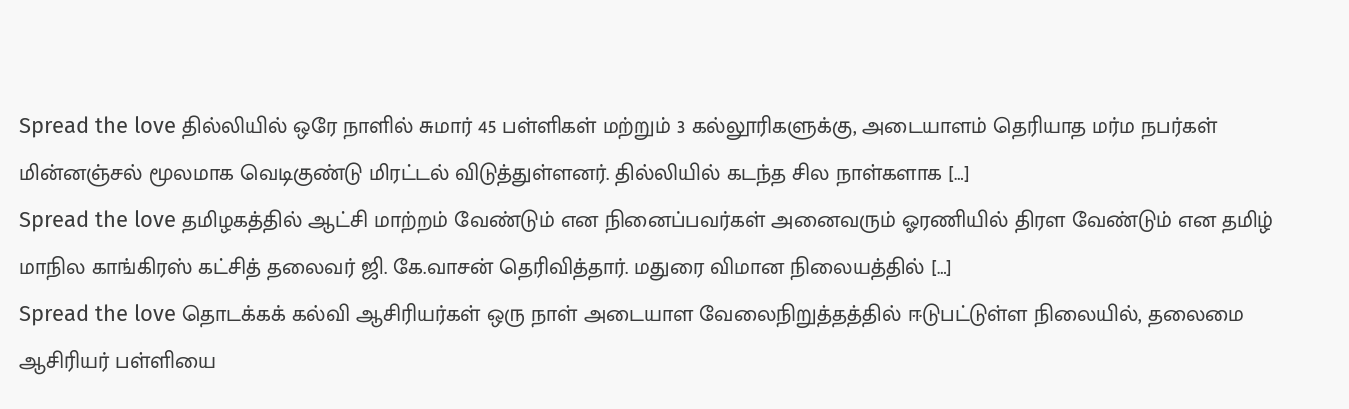Spread the love தில்லியில் ஒரே நாளில் சுமார் 45 பள்ளிகள் மற்றும் 3 கல்லூரிகளுக்கு, அடையாளம் தெரியாத மர்ம நபர்கள் மின்னஞ்சல் மூலமாக வெடிகுண்டு மிரட்டல் விடுத்துள்ளனர். தில்லியில் கடந்த சில நாள்களாக […]
Spread the love தமிழகத்தில் ஆட்சி மாற்றம் வேண்டும் என நினைப்பவர்கள் அனைவரும் ஓரணியில் திரள வேண்டும் என தமிழ் மாநில காங்கிரஸ் கட்சித் தலைவர் ஜி. கே.வாசன் தெரிவித்தார். மதுரை விமான நிலையத்தில் […]
Spread the love தொடக்கக் கல்வி ஆசிரியர்கள் ஒரு நாள் அடையாள வேலைநிறுத்தத்தில் ஈடுபட்டுள்ள நிலையில், தலைமை ஆசிரியர் பள்ளியை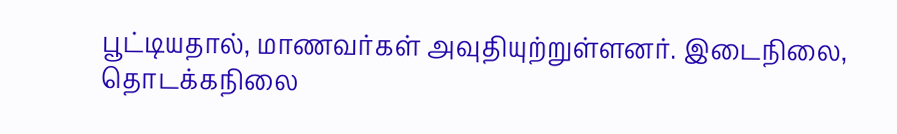பூட்டியதால், மாணவர்கள் அவுதியுற்றுள்ளனர். இடைநிலை, தொடக்கநிலை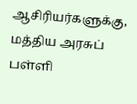ஆசிரியர்களுக்கு, மத்திய அரசுப் பள்ளி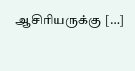ஆசிரியருக்கு […]